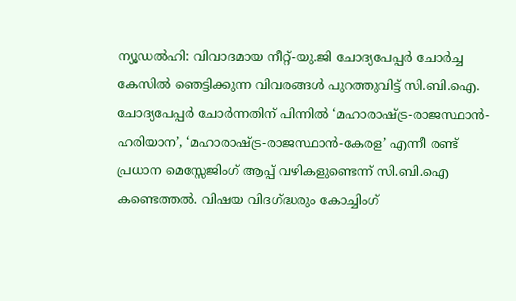ന്യൂഡൽഹി: വിവാദമായ നീറ്റ്-യു.ജി ചോദ്യപേപ്പർ ചോർച്ച കേസിൽ ഞെട്ടിക്കുന്ന വിവരങ്ങൾ പുറത്തുവിട്ട് സി.ബി.ഐ. ചോദ്യപേപ്പർ ചോർന്നതിന് പിന്നിൽ ‘മഹാരാഷ്ട്ര-രാജസ്ഥാൻ-ഹരിയാന’, ‘മഹാരാഷ്ട്ര-രാജസ്ഥാൻ-കേരള’ എന്നീ രണ്ട് പ്രധാന മെസ്സേജിംഗ് ആപ്പ് വഴികളുണ്ടെന്ന് സി.ബി.ഐ കണ്ടെത്തൽ. വിഷയ വിദഗ്ദ്ധരും കോച്ചിംഗ്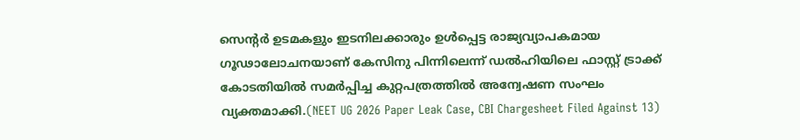സെന്റർ ഉടമകളും ഇടനിലക്കാരും ഉൾപ്പെട്ട രാജ്യവ്യാപകമായ ഗൂഢാലോചനയാണ് കേസിനു പിന്നിലെന്ന് ഡൽഹിയിലെ ഫാസ്റ്റ് ട്രാക്ക് കോടതിയിൽ സമർപ്പിച്ച കുറ്റപത്രത്തിൽ അന്വേഷണ സംഘം വ്യക്തമാക്കി.(NEET UG 2026 Paper Leak Case, CBI Chargesheet Filed Against 13)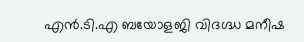എൻ.ടി.എ ബയോളജി വിദഗ്ദ്ധ മനീഷ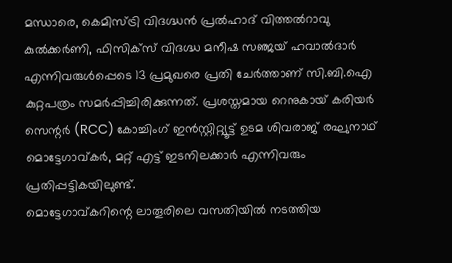മന്ധാരെ, കെമിസ്ട്രി വിദഗ്ദ്ധൻ പ്രൽഹാദ് വിത്തൽറാവു കുൽക്കർണി, ഫിസിക്സ് വിദഗ്ദ്ധ മനീഷ സഞ്ജയ് ഹവാൽദാർ എന്നിവരുൾപ്പെടെ 13 പ്രമുഖരെ പ്രതി ചേർത്താണ് സി.ബി.ഐ കുറ്റപത്രം സമർപ്പിച്ചിരിക്കുന്നത്. പ്രശസ്തമായ റെനുകായ് കരിയർ സെന്റർ (RCC) കോച്ചിംഗ് ഇൻസ്റ്റിറ്റ്യൂട്ട് ഉടമ ശിവരാജ് രഘുനാഥ് മൊട്ടേഗാവ്കർ, മറ്റ് എട്ട് ഇടനിലക്കാർ എന്നിവരും പ്രതിപ്പട്ടികയിലുണ്ട്.
മൊട്ടേഗാവ്കറിന്റെ ലാതൂരിലെ വസതിയിൽ നടത്തിയ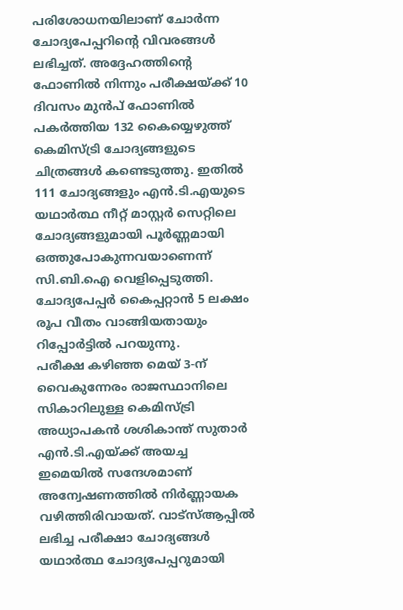പരിശോധനയിലാണ് ചോർന്ന ചോദ്യപേപ്പറിന്റെ വിവരങ്ങൾ ലഭിച്ചത്. അദ്ദേഹത്തിന്റെ ഫോണിൽ നിന്നും പരീക്ഷയ്ക്ക് 10 ദിവസം മുൻപ് ഫോണിൽ പകർത്തിയ 132 കൈയ്യെഴുത്ത് കെമിസ്ട്രി ചോദ്യങ്ങളുടെ ചിത്രങ്ങൾ കണ്ടെടുത്തു. ഇതിൽ 111 ചോദ്യങ്ങളും എൻ.ടി.എയുടെ യഥാർത്ഥ നീറ്റ് മാസ്റ്റർ സെറ്റിലെ ചോദ്യങ്ങളുമായി പൂർണ്ണമായി ഒത്തുപോകുന്നവയാണെന്ന് സി.ബി.ഐ വെളിപ്പെടുത്തി. ചോദ്യപേപ്പർ കൈപ്പറ്റാൻ 5 ലക്ഷം രൂപ വീതം വാങ്ങിയതായും റിപ്പോർട്ടിൽ പറയുന്നു.
പരീക്ഷ കഴിഞ്ഞ മെയ് 3-ന് വൈകുന്നേരം രാജസ്ഥാനിലെ സികാറിലുള്ള കെമിസ്ട്രി അധ്യാപകൻ ശശികാന്ത് സുതാർ എൻ.ടി.എയ്ക്ക് അയച്ച ഇമെയിൽ സന്ദേശമാണ് അന്വേഷണത്തിൽ നിർണ്ണായക വഴിത്തിരിവായത്. വാട്സ്ആപ്പിൽ ലഭിച്ച പരീക്ഷാ ചോദ്യങ്ങൾ യഥാർത്ഥ ചോദ്യപേപ്പറുമായി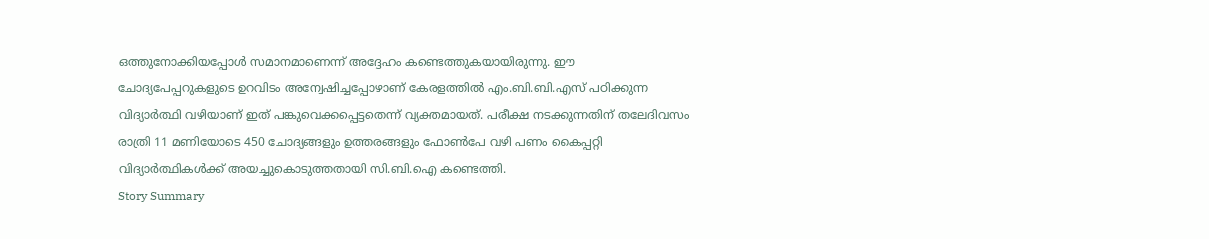ഒത്തുനോക്കിയപ്പോൾ സമാനമാണെന്ന് അദ്ദേഹം കണ്ടെത്തുകയായിരുന്നു. ഈ ചോദ്യപേപ്പറുകളുടെ ഉറവിടം അന്വേഷിച്ചപ്പോഴാണ് കേരളത്തിൽ എം.ബി.ബി.എസ് പഠിക്കുന്ന വിദ്യാർത്ഥി വഴിയാണ് ഇത് പങ്കുവെക്കപ്പെട്ടതെന്ന് വ്യക്തമായത്. പരീക്ഷ നടക്കുന്നതിന് തലേദിവസം രാത്രി 11 മണിയോടെ 450 ചോദ്യങ്ങളും ഉത്തരങ്ങളും ഫോൺപേ വഴി പണം കൈപ്പറ്റി വിദ്യാർത്ഥികൾക്ക് അയച്ചുകൊടുത്തതായി സി.ബി.ഐ കണ്ടെത്തി.
Story Summary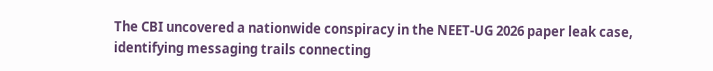The CBI uncovered a nationwide conspiracy in the NEET-UG 2026 paper leak case, identifying messaging trails connecting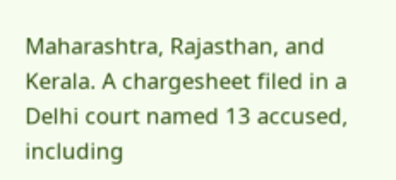Maharashtra, Rajasthan, and Kerala. A chargesheet filed in a Delhi court named 13 accused, including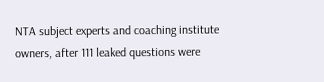NTA subject experts and coaching institute owners, after 111 leaked questions were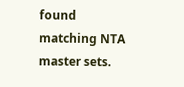found matching NTA master sets.